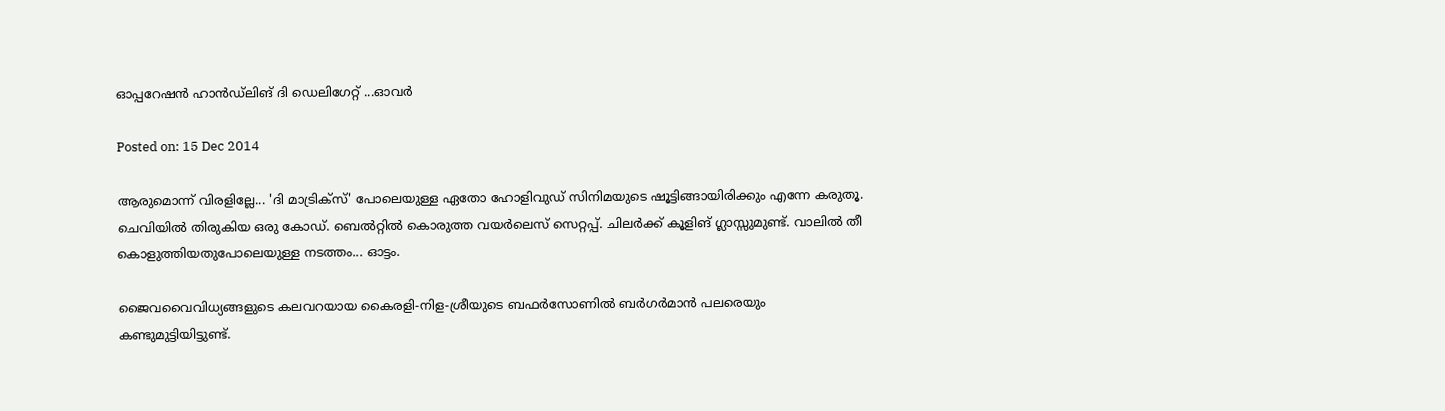ഓപ്പറേഷന്‍ ഹാന്‍ഡ്‌ലിങ് ദി ഡെലിഗേറ്റ് ...ഓവര്‍

Posted on: 15 Dec 2014

ആരുമൊന്ന് വിരളില്ലേ... 'ദി മാട്രിക്‌സ്' പോലെയുള്ള ഏതോ ഹോളിവുഡ് സിനിമയുടെ ഷൂട്ടിങ്ങായിരിക്കും എന്നേ കരുതൂ. ചെവിയില്‍ തിരുകിയ ഒരു കോഡ്. ബെല്‍റ്റില്‍ കൊരുത്ത വയര്‍ലെസ് സെറ്റപ്പ്. ചിലര്‍ക്ക് കൂളിങ് ഗ്ലാസ്സുമുണ്ട്. വാലില്‍ തീ കൊളുത്തിയതുപോലെയുള്ള നടത്തം... ഓട്ടം.

ജൈവവൈവിധ്യങ്ങളുടെ കലവറയായ കൈരളി-നിള-ശ്രീയുടെ ബഫര്‍സോണില്‍ ബര്‍ഗര്‍മാന്‍ പലരെയും കണ്ടുമുട്ടിയിട്ടുണ്ട്.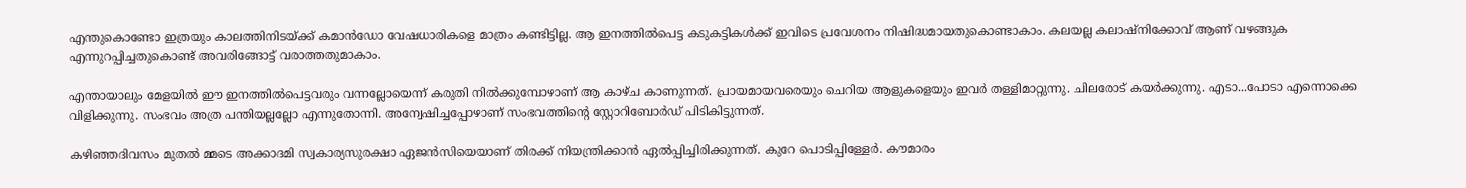എന്തുകൊണ്ടോ ഇത്രയും കാലത്തിനിടയ്ക്ക് കമാന്‍ഡോ വേഷധാരികളെ മാത്രം കണ്ടിട്ടില്ല. ആ ഇനത്തില്‍പെട്ട കടുകട്ടികള്‍ക്ക് ഇവിടെ പ്രവേശനം നിഷിദ്ധമായതുകൊണ്ടാകാം. കലയല്ല കലാഷ്‌നിക്കോവ് ആണ് വഴങ്ങുക എന്നുറപ്പിച്ചതുകൊണ്ട് അവരിങ്ങോട്ട് വരാത്തതുമാകാം.

എന്തായാലും മേളയില്‍ ഈ ഇനത്തില്‍പെട്ടവരും വന്നല്ലോയെന്ന് കരുതി നില്‍ക്കുമ്പോഴാണ് ആ കാഴ്ച കാണുന്നത്. പ്രായമായവരെയും ചെറിയ ആളുകളെയും ഇവര്‍ തള്ളിമാറ്റുന്നു. ചിലരോട് കയര്‍ക്കുന്നു. എടാ...പോടാ എന്നൊക്കെ വിളിക്കുന്നു. സംഭവം അത്ര പന്തിയല്ലല്ലോ എന്നുതോന്നി. അന്വേഷിച്ചപ്പോഴാണ് സംഭവത്തിന്റെ സ്റ്റോറിബോര്‍ഡ് പിടികിട്ടുന്നത്.

കഴിഞ്ഞദിവസം മുതല്‍ മ്മടെ അക്കാദമി സ്വകാര്യസുരക്ഷാ ഏജന്‍സിയെയാണ് തിരക്ക് നിയന്ത്രിക്കാന്‍ ഏല്‍പ്പിച്ചിരിക്കുന്നത്. കുറേ പൊടിപ്പിള്ളേര്‍. കൗമാരം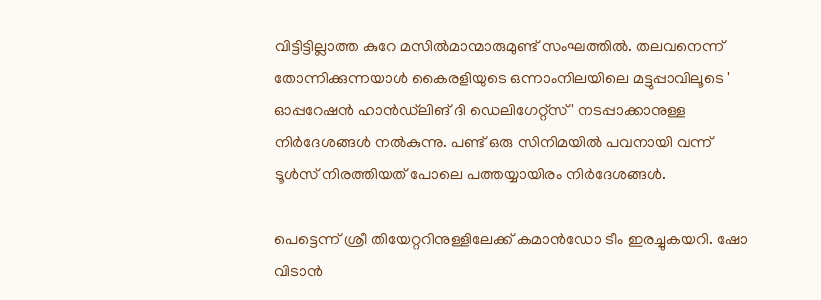വിട്ടിട്ടില്ലാത്ത കുറേ മസില്‍മാന്മാരുമുണ്ട് സംഘത്തില്‍. തലവനെന്ന് തോന്നിക്കുന്നയാള്‍ കൈരളിയുടെ ഒന്നാംനിലയിലെ മട്ടുപ്പാവിലൂടെ ' ഓപ്പറേഷന്‍ ഹാന്‍ഡ്‌ലിങ് ദി ഡെലിഗേറ്റ്‌സ് ' നടപ്പാക്കാനുള്ള നിര്‍ദേശങ്ങള്‍ നല്‍കുന്നു. പണ്ട് ഒരു സിനിമയില്‍ പവനായി വന്ന് ടൂള്‍സ് നിരത്തിയത് പോലെ പത്തയ്യായിരം നിര്‍ദേശങ്ങള്‍.

പെട്ടെന്ന് ശ്രീ തിയേറ്ററിനുള്ളിലേക്ക് കമാന്‍ഡോ ടീം ഇരച്ചുകയറി. ഷോ വിടാന്‍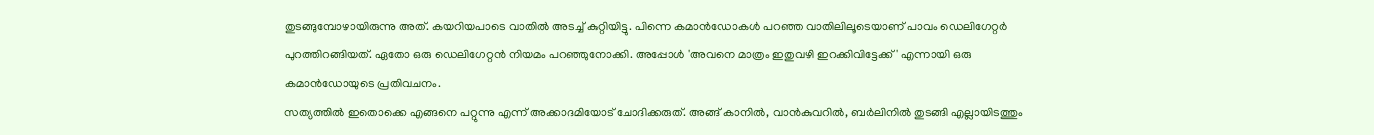തുടങ്ങുമ്പോഴായിരുന്നു അത്. കയറിയപാടെ വാതില്‍ അടച്ച് കുറ്റിയിട്ടു. പിന്നെ കമാന്‍ഡോകള്‍ പറഞ്ഞ വാതിലിലൂടെയാണ് പാവം ഡെലിഗേറ്റര്‍ പുറത്തിറങ്ങിയത്. ഏതോ ഒരു ഡെലിഗേറ്റന്‍ നിയമം പറഞ്ഞുനോക്കി. അപ്പോള്‍ 'അവനെ മാത്രം ഇതുവഴി ഇറക്കിവിട്ടേക്ക്' എന്നായി ഒരു കമാന്‍ഡോയുടെ പ്രതിവചനം.
സത്യത്തില്‍ ഇതൊക്കെ എങ്ങനെ പറ്റുന്നു എന്ന് അക്കാദമിയോട് ചോദിക്കരുത്. അങ്ങ് കാനില്‍, വാന്‍കുവറില്‍, ബര്‍ലിനില്‍ തുടങ്ങി എല്ലായിടത്തും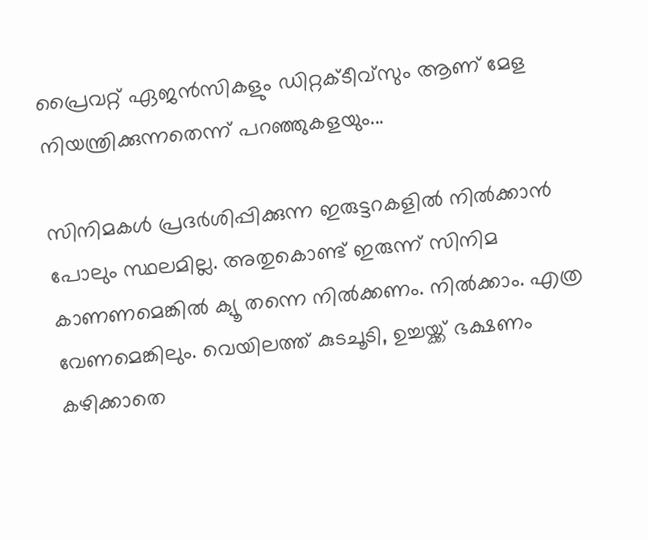പ്രൈവറ്റ് ഏജന്‍സികളും ഡിറ്റക്ടീവ്‌സും ആണ് മേള നിയന്ത്രിക്കുന്നതെന്ന് പറഞ്ഞുകളയും...

സിനിമകള്‍ പ്രദര്‍ശിപ്പിക്കുന്ന ഇരുട്ടറകളില്‍ നില്‍ക്കാന്‍ പോലും സ്ഥലമില്ല. അതുകൊണ്ട് ഇരുന്ന് സിനിമ കാണണമെങ്കില്‍ ക്യൂ തന്നെ നില്‍ക്കണം. നില്‍ക്കാം. എത്ര വേണമെങ്കിലും. വെയിലത്ത് കുടചൂടി, ഉച്ചയ്ക്ക് ഭക്ഷണം കഴിക്കാതെ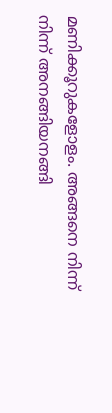മണിക്കൂറുകളോളം. അങ്ങനെ നിന്ന് നിന്ന് അനങ്ങിയനങ്ങി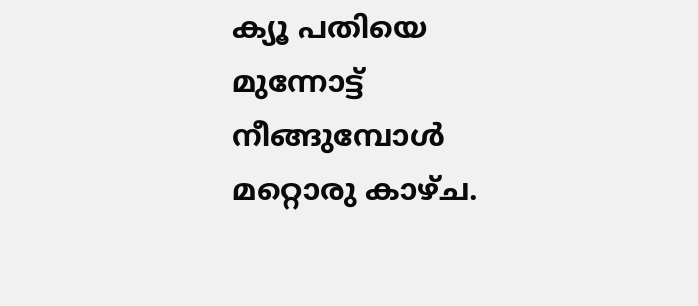ക്യൂ പതിയെ മുന്നോട്ട് നീങ്ങുമ്പോള്‍ മറ്റൊരു കാഴ്ച.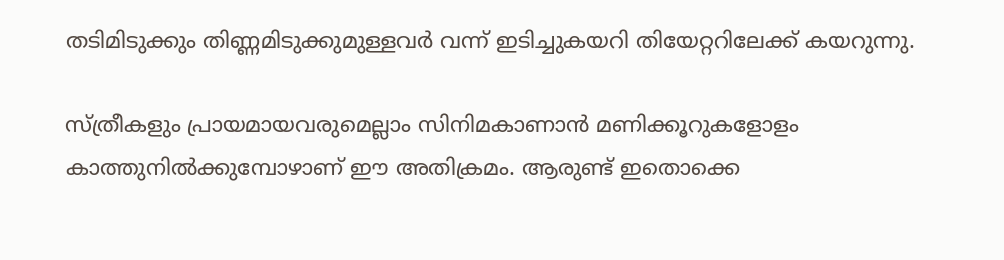തടിമിടുക്കും തിണ്ണമിടുക്കുമുള്ളവര്‍ വന്ന് ഇടിച്ചുകയറി തിയേറ്ററിലേക്ക് കയറുന്നു.

സ്ത്രീകളും പ്രായമായവരുമെല്ലാം സിനിമകാണാന്‍ മണിക്കൂറുകളോളം കാത്തുനില്‍ക്കുമ്പോഴാണ് ഈ അതിക്രമം. ആരുണ്ട് ഇതൊക്കെ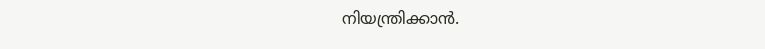നിയന്ത്രിക്കാന്‍.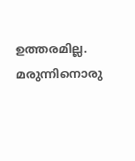ഉത്തരമില്ല. മരുന്നിനൊരു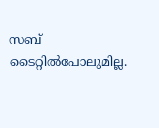സബ് ടൈറ്റില്‍പോലുമില്ല.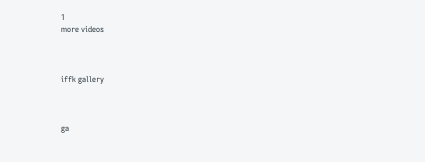1
more videos



iffk gallery



ga